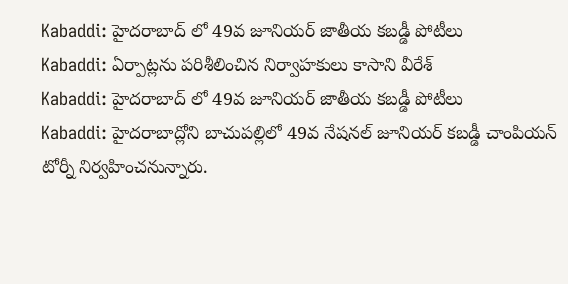Kabaddi: హైదరాబాద్ లో 49వ జూనియర్ జాతీయ కబడ్డీ పోటీలు
Kabaddi: ఏర్పాట్లను పరిశీలించిన నిర్వాహకులు కాసాని వీరేశ్
Kabaddi: హైదరాబాద్ లో 49వ జూనియర్ జాతీయ కబడ్డీ పోటీలు
Kabaddi: హైదరాబాద్లోని బాచుపల్లిలో 49వ నేషనల్ జూనియర్ కబడ్డీ చాంపియన్ టోర్నీ నిర్వహించనున్నారు.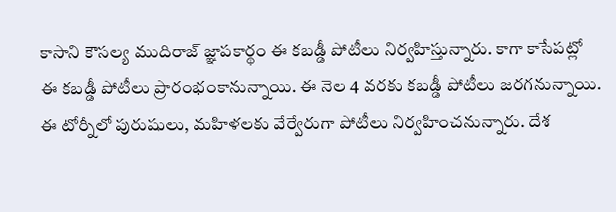కాసాని కౌసల్య ముదిరాజ్ జ్ఞాపకార్థం ఈ కబడ్డీ పోటీలు నిర్వహిస్తున్నారు. కాగా కాసేపట్లో ఈ కబడ్డీ పోటీలు ప్రారంభంకానున్నాయి. ఈ నెల 4 వరకు కబడ్డీ పోటీలు జరగనున్నాయి. ఈ టోర్నీలో పురుషులు, మహిళలకు వేర్వేరుగా పోటీలు నిర్వహించనున్నారు. దేశ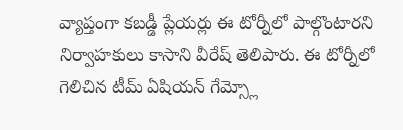వ్యాప్తంగా కబడ్డీ ప్లేయర్లు ఈ టోర్నీలో పాల్గొంటారని నిర్వాహకులు కాసాని వీరేష్ తెలిపారు. ఈ టోర్నీలో గెలిచిన టీమ్ ఏషియన్ గేమ్స్లో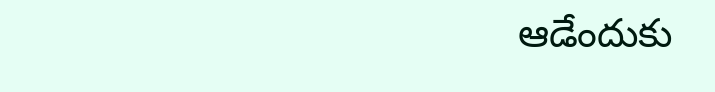ఆడేందుకు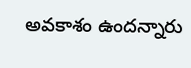అవకాశం ఉందన్నారు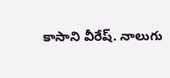కాసాని వీరేష్. నాలుగు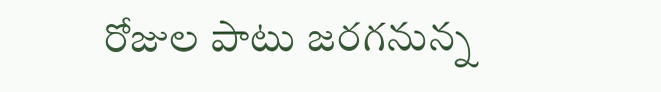రోజుల పాటు జరగనున్న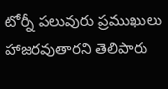టోర్నీ పలువురు ప్రముఖులు హాజరవుతారని తెలిపారు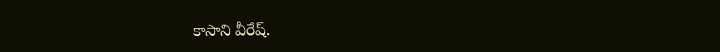కాసాని వీరేష్.